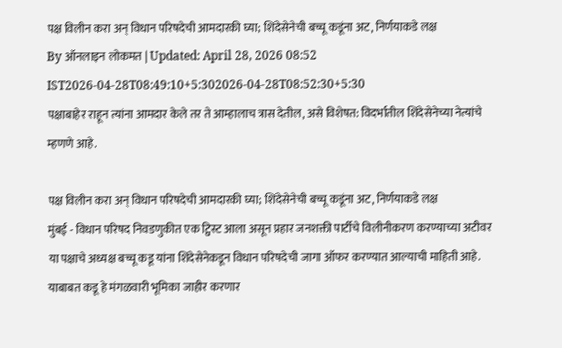पक्ष विलीन करा अन् विधान परिषदेची आमदारकी घ्या; शिंदेसेनेची बच्चू कडूंना अट, निर्णयाकडे लक्ष
By ऑनलाइन लोकमत | Updated: April 28, 2026 08:52 IST2026-04-28T08:49:10+5:302026-04-28T08:52:30+5:30
पक्षाबाहेर राहून त्यांना आमदार केले तर ते आम्हालाच त्रास देतील, असे विशेषत: विदर्भातील शिंदेसेनेच्या नेत्यांचे म्हणणे आहे.

पक्ष विलीन करा अन् विधान परिषदेची आमदारकी घ्या; शिंदेसेनेची बच्चू कडूंना अट, निर्णयाकडे लक्ष
मुंबई - विधान परिषद निवडणुकीत एक ट्विस्ट आला असून प्रहार जनशक्ती पार्टीचे विलीनीकरण करण्याच्या अटीवर या पक्षाचे अध्यक्ष बच्चू कडू यांना शिंदेसेनेकडून विधान परिषदेची जागा ऑफर करण्यात आल्याची माहिती आहे. याबाबत कडू हे मंगळवारी भूमिका जाहीर करणार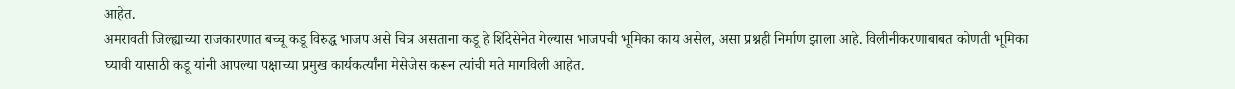आहेत.
अमरावती जिल्ह्याच्या राजकारणात बच्चू कडू विरुद्ध भाजप असे चित्र असताना कडू हे शिंदेसेनेत गेल्यास भाजपची भूमिका काय असेल, असा प्रश्नही निर्माण झाला आहे. विलीनीकरणाबाबत कोणती भूमिका घ्यावी यासाठी कडू यांनी आपल्या पक्षाच्या प्रमुख कार्यकर्त्यांना मेसेजेस करून त्यांची मते मागविली आहेत.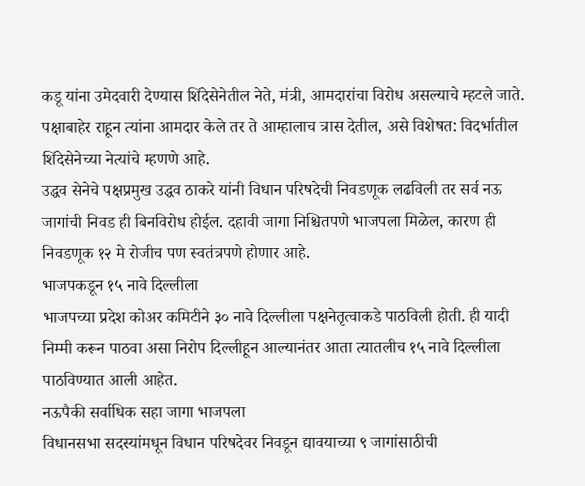कडू यांना उमेदवारी देण्यास शिंदेसेनेतील नेते, मंत्री, आमदारांचा विरोध असल्याचे म्हटले जाते. पक्षाबाहेर राहून त्यांना आमदार केले तर ते आम्हालाच त्रास देतील, असे विशेषत: विदर्भातील शिंदेसेनेच्या नेत्यांचे म्हणणे आहे.
उद्धव सेनेचे पक्षप्रमुख उद्धव ठाकरे यांनी विधान परिषदेची निवडणूक लढविली तर सर्व नऊ जागांची निवड ही बिनविरोध होईल. दहावी जागा निश्चितपणे भाजपला मिळेल, कारण ही निवडणूक १२ मे रोजीच पण स्वतंत्रपणे होणार आहे.
भाजपकडून १५ नावे दिल्लीला
भाजपच्या प्रदेश कोअर कमिटीने ३० नावे दिल्लीला पक्षनेतृत्वाकडे पाठविली होती. ही यादी निम्मी करून पाठवा असा निरोप दिल्लीहून आल्यानंतर आता त्यातलीच १५ नावे दिल्लीला पाठविण्यात आली आहेत.
नऊपैकी सर्वाधिक सहा जागा भाजपला
विधानसभा सदस्यांमधून विधान परिषदेवर निवडून द्यावयाच्या ९ जागांसाठीची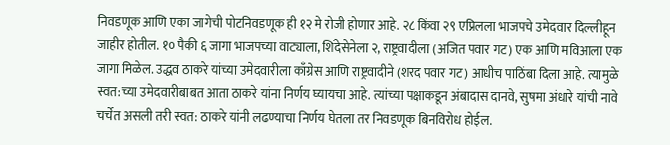निवडणूक आणि एका जागेची पोटनिवडणूक ही १२ मे रोजी होणार आहे. २८ किंवा २९ एप्रिलला भाजपचे उमेदवार दिल्लीहून जाहीर होतील. १० पैकी ६ जागा भाजपच्या वाट्याला, शिंदेसेनेला २, राष्ट्रवादीला (अजित पवार गट) एक आणि मविआला एक जागा मिळेल. उद्धव ठाकरे यांच्या उमेदवारीला काँग्रेस आणि राष्ट्रवादीने (शरद पवार गट) आधीच पाठिंबा दिला आहे. त्यामुळे स्वत:च्या उमेदवारीबाबत आता ठाकरे यांना निर्णय घ्यायचा आहे. त्यांच्या पक्षाकडून अंबादास दानवे, सुषमा अंधारे यांची नावे चर्चेत असली तरी स्वत: ठाकरे यांनी लढण्याचा निर्णय घेतला तर निवडणूक बिनविरोध होईल.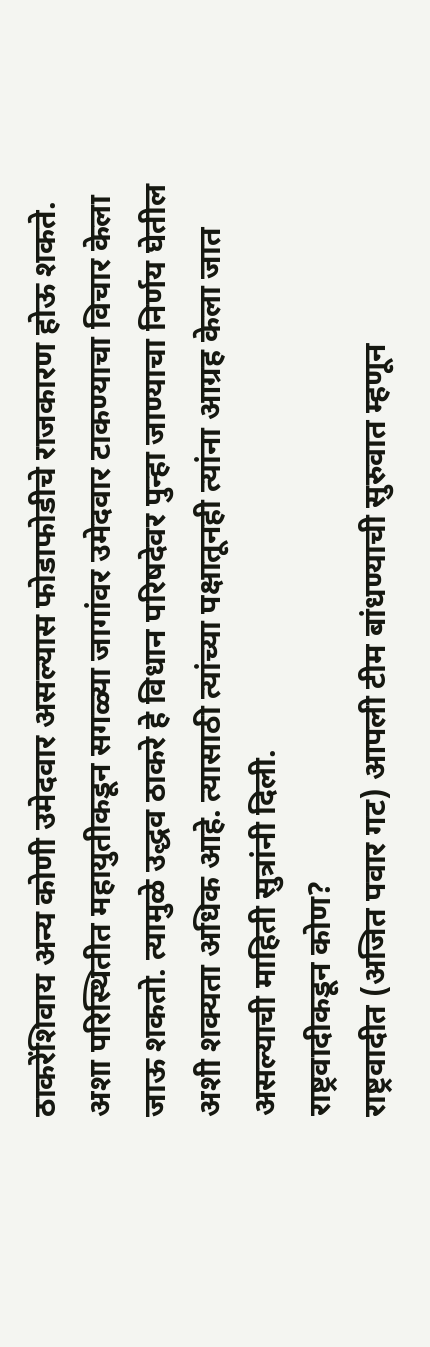ठाकरेंशिवाय अन्य कोणी उमेदवार असल्यास फोडाफोडीचे राजकारण होऊ शकते. अशा परिस्थितीत महायुतीकडून सगळ्या जागांवर उमेदवार टाकण्याचा विचार केला जाऊ शकतो. त्यामुळे उद्धव ठाकरे हे विधान परिषदेवर पुन्हा जाण्याचा निर्णय घेतील अशी शक्यता अधिक आहे. त्यासाठी त्यांच्या पक्षातूनही त्यांना आग्रह केला जात असल्याची माहिती सुत्रांनी दिली.
राष्ट्रवादीकडून कोण?
राष्ट्रवादीत (अजित पवार गट) आपली टीम बांधण्याची सुरुवात म्हणून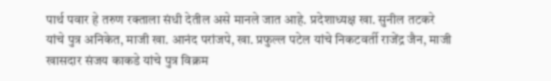पार्थ पवार हे तरुण रक्ताला संधी देतील असे मानले जात आहे. प्रदेशाध्यक्ष खा. सुनील तटकरे यांचे पुत्र अनिकेत, माजी खा. आनंद परांजपे, खा. प्रफुल्ल पटेल यांचे निकटवर्ती राजेंद्र जैन, माजी खासदार संजय काकडे यांचे पुत्र विक्रम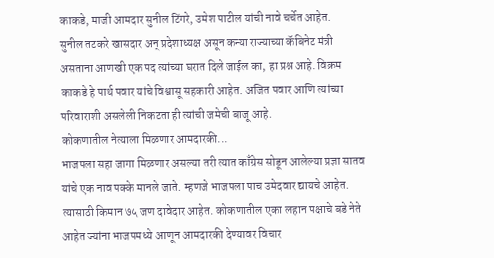काकडे, माजी आमदार सुनील टिंगरे, उमेश पाटील यांची नावे चर्चेत आहेत.
सुनील तटकरे खासदार अन् प्रदेशाध्यक्ष असून कन्या राज्याच्या कॅबिनेट मंत्री असताना आणखी एक पद त्यांच्या घरात दिले जाईल का, हा प्रश्न आहे. विक्रम काकडे हे पार्थ पवार यांचे विश्वासू सहकारी आहेत. अजित पवार आणि त्यांच्या परिवाराशी असलेली निकटता ही त्यांची जमेची बाजू आहे.
कोकणातील नेत्याला मिळणार आमदारकी...
भाजपला सहा जागा मिळणार असल्या तरी त्यात काँग्रेस सोडून आलेल्या प्रज्ञा सातव यांचे एक नाव पक्के मानले जाते. म्हणजे भाजपला पाच उमेदवार द्यायचे आहेत. त्यासाठी किमान ७५ जण दावेदार आहेत. कोकणातील एका लहान पक्षाचे बडे नेते आहेत ज्यांना भाजपमध्ये आणून आमदारकी देण्यावर विचार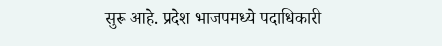सुरू आहे. प्रदेश भाजपमध्ये पदाधिकारी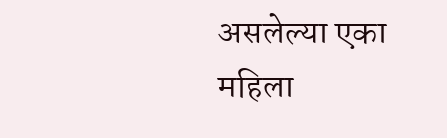असलेल्या एका महिला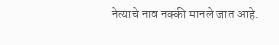नेत्याचे नाव नक्की मानले जात आहे.